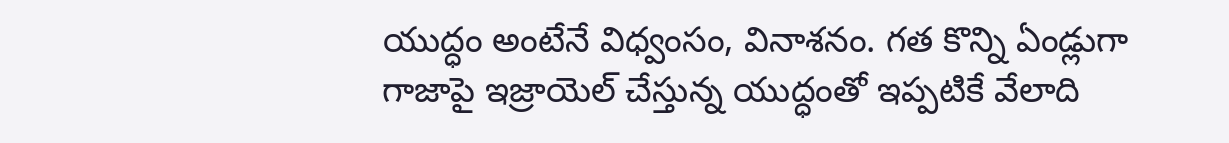యుద్ధం అంటేనే విధ్వంసం, వినాశనం. గత కొన్ని ఏండ్లుగా గాజాపై ఇజ్రాయెల్ చేస్తున్న యుద్ధంతో ఇప్పటికే వేలాది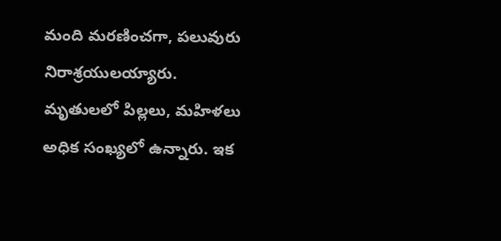మంది మరణించగా, పలువురు నిరాశ్రయులయ్యారు. మృతులలో పిల్లలు, మహిళలు అధిక సంఖ్యలో ఉన్నారు. ఇక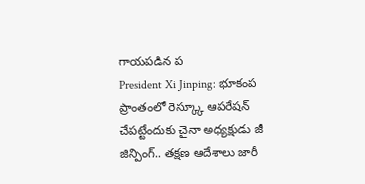గాయపడిన ప
President Xi Jinping: భూకంప ప్రాంతంలో రెస్క్కూ ఆపరేషన్ చేపట్టేందుకు చైనా అధ్యక్షుడు జీ జిన్పింగ్.. తక్షణ ఆదేశాలు జారీ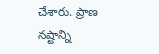చేశారు. ప్రాణ నష్టాన్ని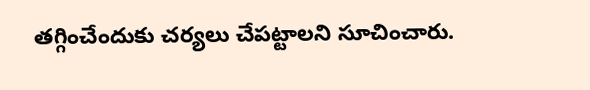తగ్గించేందుకు చర్యలు చేపట్టాలని సూచించారు.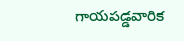గాయపడ్డవారిక